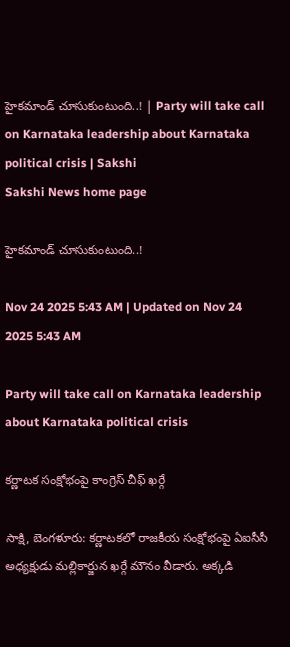హైకమాండ్‌ చూసుకుంటుంది..! | Party will take call on Karnataka leadership about Karnataka political crisis | Sakshi
Sakshi News home page

హైకమాండ్‌ చూసుకుంటుంది..!

Nov 24 2025 5:43 AM | Updated on Nov 24 2025 5:43 AM

Party will take call on Karnataka leadership about Karnataka political crisis

కర్ణాటక సంక్షోభంపై కాంగ్రెస్‌ చీఫ్‌ ఖర్గే

సాక్షి, బెంగళూరు: కర్ణాటకలో రాజకీయ సంక్షోభంపై ఏఐసీసీ అధ్యక్షుడు మల్లికార్జున ఖర్గే మౌనం వీడారు. అక్కడి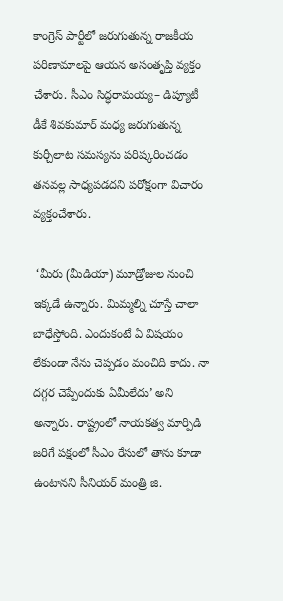కాంగ్రెస్‌ పార్టీలో జరుగుతున్న రాజకీయ పరిణామాలపై ఆయన అసంతృప్తి వ్యక్తం చేశారు. సీఎం సిద్ధరామయ్య– డిప్యూటీ డీకే శివకుమార్‌ మధ్య జరుగుతున్న కుర్చీలాట సమస్యను పరిష్కరించడం తనవల్ల సాధ్యపడదని పరోక్షంగా విచారం వ్యక్తంచేశారు.

 ‘మీరు (మీడియా) మూడ్రోజుల నుంచి ఇక్కడే ఉన్నారు. మిమ్మల్ని చూస్తే చాలా బాధేస్తోంది. ఎందుకంటే ఏ విషయం లేకుండా నేను చెప్పడం మంచిది కాదు. నా దగ్గర చెప్పేందుకు ఏమీలేదు’ అని అన్నారు. రాష్ట్రంలో నాయకత్వ మార్పిడి జరిగే పక్షంలో సీఎం రేసులో తాను కూడా ఉంటానని సీనియర్‌ మంత్రి జి.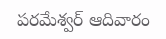పరమేశ్వర్‌ ఆదివారం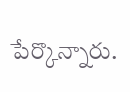పేర్కొన్నారు.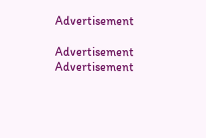Advertisement

Advertisement
Advertisement